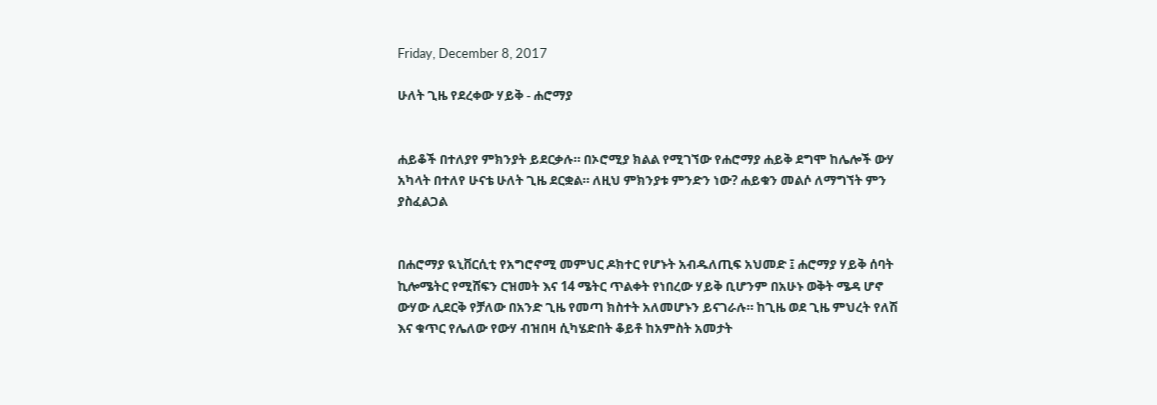Friday, December 8, 2017

ሁለት ጊዜ የደረቀው ሃይቅ - ሐሮማያ


ሐይቆች በተለያየ ምክንያት ይደርቃሉ። በኦሮሚያ ክልል የሚገኘው የሐሮማያ ሐይቅ ደግሞ ከሌሎች ውሃ አካላት በተለየ ሁናቴ ሁለት ጊዜ ደርቋል። ለዚህ ምክንያቱ ምንድን ነው? ሐይቁን መልሶ ለማግኘት ምን ያስፈልጋል


በሐሮማያ ዪኒቨርሲቲ የአግሮኖሚ መምህር ዶክተር የሆኑት አብዱለጢፍ አህመድ ፤ ሐሮማያ ሃይቅ ሰባት ኪሎሜትር የሚሸፍን ርዝመት እና 14 ሜትር ጥልቀት የነበረው ሃይቅ ቢሆንም በአሁኑ ወቅት ሜዳ ሆኖ ውሃው ሊደርቅ የቻለው በአንድ ጊዜ የመጣ ክስተት አለመሆኑን ይናገራሉ። ከጊዜ ወደ ጊዜ ምህረት የለሽ እና ቁጥር የሌለው የውሃ ብዝበዛ ሲካሄድበት ቆይቶ ከአምስት አመታት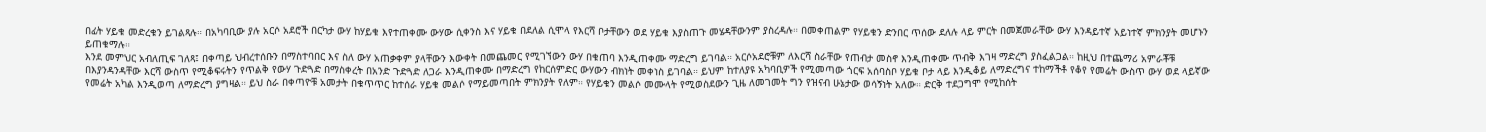በፊት ሃይቁ መድረቁን ይገልጻሉ። በአካባቢው ያሉ አርሶ አደሮች በርካታ ውሃ ከሃይቁ እየተጠቀሙ ውሃው ሲቀንስ እና ሃይቁ በደለል ሲሞላ የእርሻ ቦታቸውን ወደ ሃይቁ እያስጠጉ መሄዳቸውንም ያስረዳሉ። በመቀጠልም የሃይቁን ድንበር ጥሰው ደለሉ ላይ ምርት በመጀመራቸው ውሃ እንዳይተኛ አይነተኛ ምክንያት መሆኑን ይጠቁማሉ።
እንደ መምህር አብለጢፍ ገለጻ፤ በቀጣይ ህብረተሰቡን በማስተባበር እና ስለ ውሃ አጠቃቀም ያላቸውን እውቀት በመጨመር የሚገኘውን ውሃ በቁጠባ እንዲጠቀሙ ማድረግ ይገባል። አርሶአደሮቹም ለእርሻ ስራቸው የጠብታ መስኖ እንዲጠቀሙ ጥብቅ እገዛ ማድረግ ያስፈልጋል። ከዚህ በተጨማሪ አምራቾቹ በእያንዳንዳቸው እርሻ ውስጥ የሚቆፍሩትን የጥልቅ የውሃ ጉድጓድ በማስቀረት በአንድ ጉድጓድ ለጋራ እንዲጠቀሙ በማድረግ የከርሰምድር ውሃውን ብክነት መቀነስ ይገባል። ይህም ከተለያዩ አካባቢዎች የሚመጣው ጎርፍ አሰባስቦ ሃይቁ ቦታ ላይ እንዲቆይ ለማድረግና ተከማችቶ የቆየ የመሬት ውስጥ ውሃ ወደ ላይኛው የመሬት አካል እንዲወጣ ለማድረግ ያግዛል። ይህ ስራ በቀጣዮቹ አመታት በቁጥጥር ከተሰራ ሃይቁ መልሶ የማይመጣበት ምክንያት የለም። የሃይቁን መልሶ መሙላት የሚወስደውን ጊዜ ለመገመት ግን የዝናብ ሁኔታው ወሳኝነት አለው። ድርቅ ተደጋግሞ የሚከሰት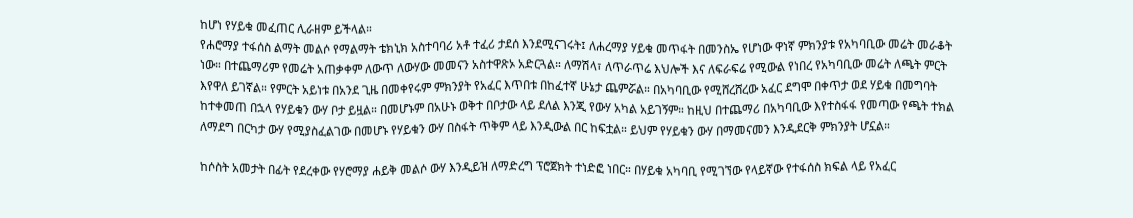ከሆነ የሃይቁ መፈጠር ሊራዘም ይችላል።
የሐሮማያ ተፋሰስ ልማት መልሶ የማልማት ቴክኒክ አስተባባሪ አቶ ተፈሪ ታደሰ እንደሚናገሩት፤ ለሐረማያ ሃይቁ መጥፋት በመንስኤ የሆነው ዋነኛ ምክንያቱ የአካባቢው መሬት መራቆት ነው። በተጨማሪም የመሬት አጠቃቀም ለውጥ ለውሃው መመናን አስተዋጽኦ አድርጓል። ለማሽላ፣ ለጥራጥሬ እህሎች እና ለፍራፍሬ የሚውል የነበረ የአካባቢው መሬት ለጫት ምርት እየዋለ ይገኛል። የምርት አይነቱ በአንደ ጊዜ በመቀየሩም ምክንያት የአፈር እጥበቱ በከፈተኛ ሁኔታ ጨምሯል። በአካባቢው የሚሸረሸረው አፈር ደግሞ በቀጥታ ወደ ሃይቁ በመግባት ከተቀመጠ በኋላ የሃይቁን ውሃ ቦታ ይዟል። በመሆኑም በአሁኑ ወቅተ በቦታው ላይ ደለል እንጂ የውሃ አካል አይገኝም። ከዚህ በተጨማሪ በአካባቢው እየተስፋፋ የመጣው የጫት ተክል ለማደግ በርካታ ውሃ የሚያስፈልገው በመሆኑ የሃይቁን ውሃ በስፋት ጥቅም ላይ እንዲውል በር ከፍቷል። ይህም የሃይቁን ውሃ በማመናመን እንዲደርቅ ምክንያት ሆኗል።

ከሶስት አመታት በፊት የደረቀው የሃሮማያ ሐይቅ መልሶ ውሃ እንዲይዝ ለማድረግ ፕሮጀክት ተነድፎ ነበር። በሃይቁ አካባቢ የሚገኘው የላይኛው የተፋሰስ ክፍል ላይ የአፈር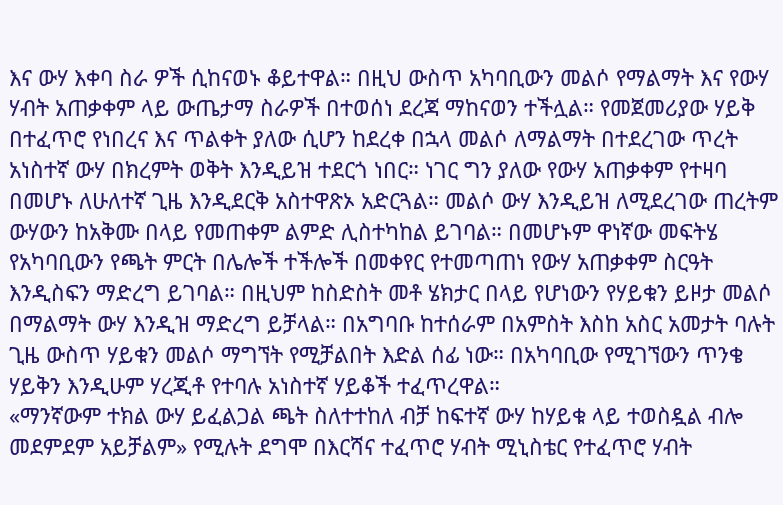እና ውሃ እቀባ ስራ ዎች ሲከናወኑ ቆይተዋል። በዚህ ውስጥ አካባቢውን መልሶ የማልማት እና የውሃ ሃብት አጠቃቀም ላይ ውጤታማ ስራዎች በተወሰነ ደረጃ ማከናወን ተችሏል። የመጀመሪያው ሃይቅ በተፈጥሮ የነበረና እና ጥልቀት ያለው ሲሆን ከደረቀ በኋላ መልሶ ለማልማት በተደረገው ጥረት አነስተኛ ውሃ በክረምት ወቅት እንዲይዝ ተደርጎ ነበር። ነገር ግን ያለው የውሃ አጠቃቀም የተዛባ በመሆኑ ለሁለተኛ ጊዜ እንዲደርቅ አስተዋጽኦ አድርጓል። መልሶ ውሃ እንዲይዝ ለሚደረገው ጠረትም ውሃውን ከአቅሙ በላይ የመጠቀም ልምድ ሊስተካከል ይገባል። በመሆኑም ዋነኛው መፍትሄ የአካባቢውን የጫት ምርት በሌሎች ተችሎች በመቀየር የተመጣጠነ የውሃ አጠቃቀም ስርዓት እንዲስፍን ማድረግ ይገባል። በዚህም ከስድስት መቶ ሄክታር በላይ የሆነውን የሃይቁን ይዞታ መልሶ በማልማት ውሃ እንዲዝ ማድረግ ይቻላል። በአግባቡ ከተሰራም በአምስት እስከ አስር አመታት ባሉት ጊዜ ውስጥ ሃይቁን መልሶ ማግኘት የሚቻልበት እድል ሰፊ ነው። በአካባቢው የሚገኘውን ጥንቄ ሃይቅን እንዲሁም ሃረጂቶ የተባሉ አነስተኛ ሃይቆች ተፈጥረዋል።
«ማንኛውም ተክል ውሃ ይፈልጋል ጫት ስለተተከለ ብቻ ከፍተኛ ውሃ ከሃይቁ ላይ ተወስዷል ብሎ መደምደም አይቻልም» የሚሉት ደግሞ በእርሻና ተፈጥሮ ሃብት ሚኒስቴር የተፈጥሮ ሃብት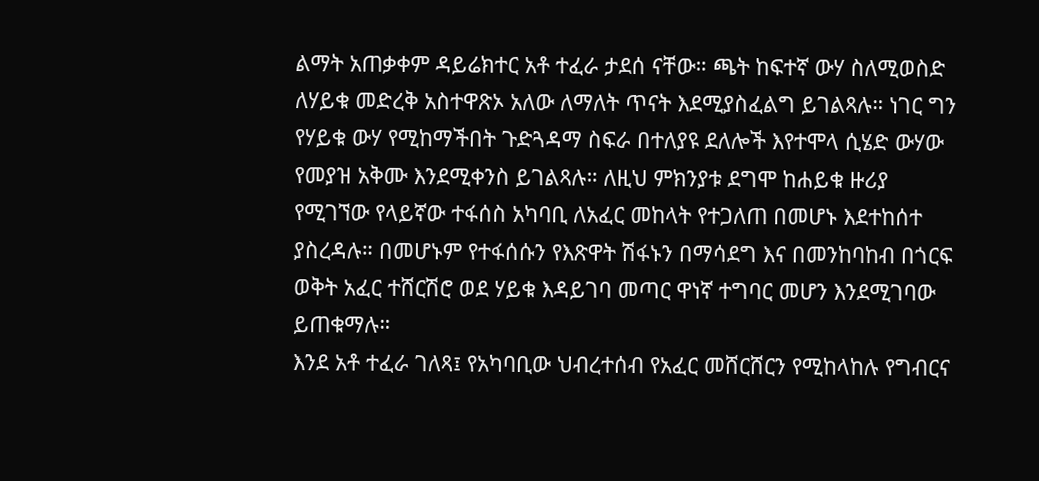ልማት አጠቃቀም ዳይሬክተር አቶ ተፈራ ታደሰ ናቸው። ጫት ከፍተኛ ውሃ ስለሚወስድ ለሃይቁ መድረቅ አስተዋጽኦ አለው ለማለት ጥናት እደሚያስፈልግ ይገልጻሉ። ነገር ግን የሃይቁ ውሃ የሚከማችበት ጉድጓዳማ ስፍራ በተለያዩ ደለሎች እየተሞላ ሲሄድ ውሃው የመያዝ አቅሙ እንደሚቀንስ ይገልጻሉ። ለዚህ ምክንያቱ ደግሞ ከሐይቁ ዙሪያ የሚገኘው የላይኛው ተፋሰስ አካባቢ ለአፈር መከላት የተጋለጠ በመሆኑ እደተከሰተ ያስረዳሉ። በመሆኑም የተፋሰሱን የእጽዋት ሽፋኑን በማሳደግ እና በመንከባከብ በጎርፍ ወቅት አፈር ተሸርሽሮ ወደ ሃይቁ እዳይገባ መጣር ዋነኛ ተግባር መሆን እንደሚገባው ይጠቁማሉ።
እንደ አቶ ተፈራ ገለጻ፤ የአካባቢው ህብረተሰብ የአፈር መሸርሸርን የሚከላከሉ የግብርና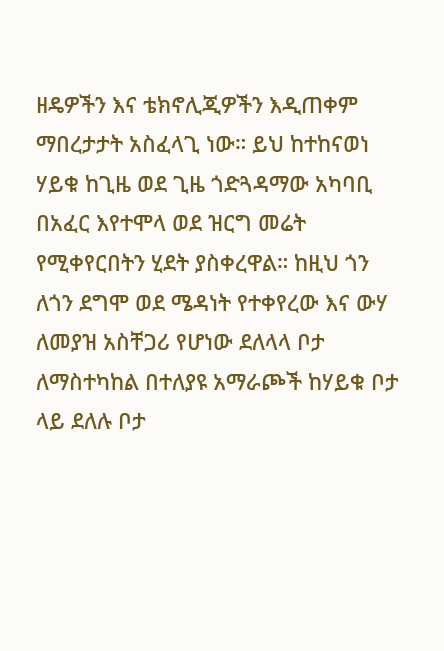ዘዴዎችን እና ቴክኖሊጂዎችን እዲጠቀም ማበረታታት አስፈላጊ ነው። ይህ ከተከናወነ ሃይቁ ከጊዜ ወደ ጊዜ ጎድጓዳማው አካባቢ በአፈር እየተሞላ ወደ ዝርግ መሬት የሚቀየርበትን ሂደት ያስቀረዋል። ከዚህ ጎን ለጎን ደግሞ ወደ ሜዳነት የተቀየረው እና ውሃ ለመያዝ አስቸጋሪ የሆነው ደለላላ ቦታ ለማስተካከል በተለያዩ አማራጮች ከሃይቁ ቦታ ላይ ደለሉ ቦታ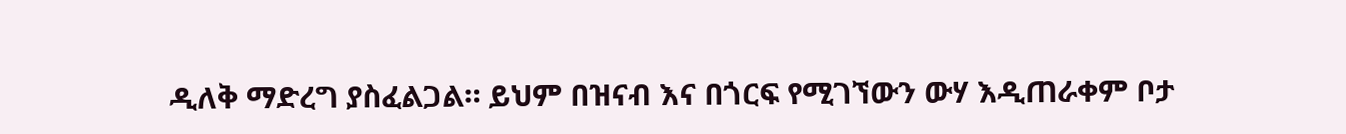ዲለቅ ማድረግ ያስፈልጋል። ይህም በዝናብ እና በጎርፍ የሚገኘውን ውሃ እዲጠራቀም ቦታ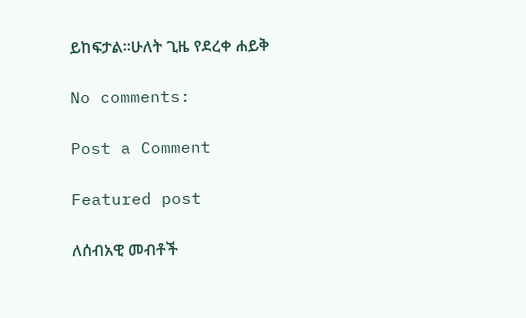ይከፍታል።ሁለት ጊዜ የደረቀ ሐይቅ

No comments:

Post a Comment

Featured post

ለሰብአዊ መብቶች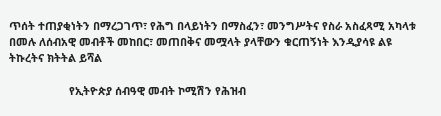ጥሰት ተጠያቂነትን በማረጋገጥ፣ የሕግ በላይነትን በማስፈን፣ መንግሥትና የስራ አስፈጻሚ አካላቱ በመሉ ለሰብአዊ መብቶች መከበር፣ መጠበቅና መሟላት ያላቸውን ቁርጠኝነት እንዲያሳዩ ልዩ ትኩረትና ክትትል ይሻል

                    የኢትዮጵያ ሰብዓዊ መብት ኮሚሽን የሕዝብ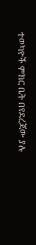ተወካዮች ምክር ቤት በየደረጃው ያሉ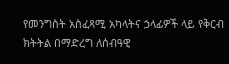የመንግስት አስፈጻሚ አካላትና ኃላፊዎች ላይ የቅርብ ክትትል በማድረግ ለሰብዓዊ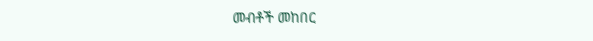መብቶች መከበር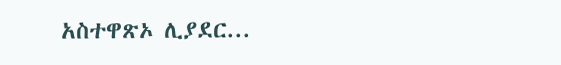አስተዋጽኦ ሊያደር...